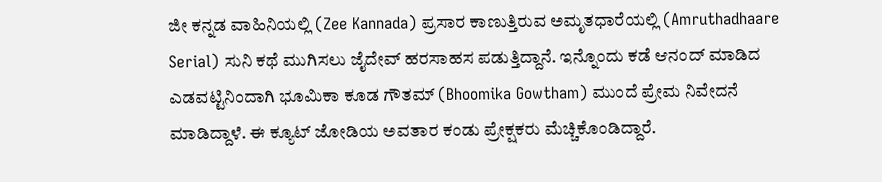ಜೀ ಕನ್ನಡ ವಾಹಿನಿಯಲ್ಲಿ (Zee Kannada) ಪ್ರಸಾರ ಕಾಣುತ್ತಿರುವ ಅಮೃತಧಾರೆಯಲ್ಲಿ (Amruthadhaare Serial) ಸುನಿ ಕಥೆ ಮುಗಿಸಲು ಜೈದೇವ್ ಹರಸಾಹಸ ಪಡುತ್ತಿದ್ದಾನೆ. ಇನ್ನೊಂದು ಕಡೆ ಆನಂದ್ ಮಾಡಿದ ಎಡವಟ್ಟಿನಿಂದಾಗಿ ಭೂಮಿಕಾ ಕೂಡ ಗೌತಮ್ (Bhoomika Gowtham) ಮುಂದೆ ಪ್ರೇಮ ನಿವೇದನೆ ಮಾಡಿದ್ದಾಳೆ. ಈ ಕ್ಯೂಟ್ ಜೋಡಿಯ ಅವತಾರ ಕಂಡು ಪ್ರೇಕ್ಷಕರು ಮೆಚ್ಚಿಕೊಂಡಿದ್ದಾರೆ.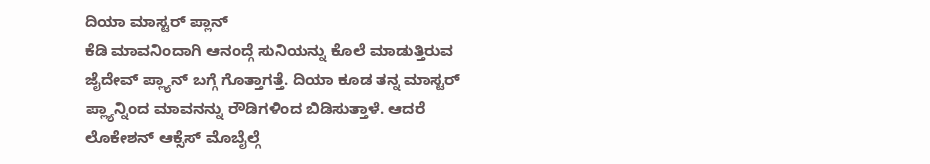ದಿಯಾ ಮಾಸ್ಟರ್ ಪ್ಲಾನ್
ಕೆಡಿ ಮಾವನಿಂದಾಗಿ ಆನಂದ್ಗೆ ಸುನಿಯನ್ನು ಕೊಲೆ ಮಾಡುತ್ತಿರುವ ಜೈದೇವ್ ಪ್ಲ್ಯಾನ್ ಬಗ್ಗೆ ಗೊತ್ತಾಗತ್ತೆ. ದಿಯಾ ಕೂಡ ತನ್ನ ಮಾಸ್ಟರ್ ಪ್ಲ್ಯಾನ್ನಿಂದ ಮಾವನನ್ನು ರೌಡಿಗಳಿಂದ ಬಿಡಿಸುತ್ತಾಳೆ. ಆದರೆ ಲೊಕೇಶನ್ ಆಕ್ಸೆಸ್ ಮೊಬೈಲ್ಗೆ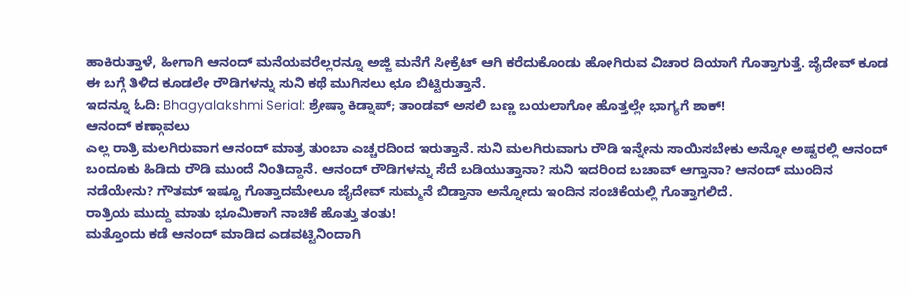ಹಾಕಿರುತ್ತಾಳೆ, ಹೀಗಾಗಿ ಆನಂದ್ ಮನೆಯವರೆಲ್ಲರನ್ನೂ ಅಜ್ಜಿ ಮನೆಗೆ ಸೀಕ್ರೆಟ್ ಆಗಿ ಕರೆದುಕೊಂಡು ಹೋಗಿರುವ ವಿಚಾರ ದಿಯಾಗೆ ಗೊತ್ತಾಗುತ್ತೆ. ಜೈದೇವ್ ಕೂಡ ಈ ಬಗ್ಗೆ ತಿಳಿದ ಕೂಡಲೇ ರೌಡಿಗಳನ್ನು ಸುನಿ ಕಥೆ ಮುಗಿಸಲು ಛೂ ಬಿಟ್ಟಿರುತ್ತಾನೆ.
ಇದನ್ನೂ ಓದಿ: Bhagyalakshmi Serial: ಶ್ರೇಷ್ಠಾ ಕಿಡ್ನಾಪ್; ತಾಂಡವ್ ಅಸಲಿ ಬಣ್ಣ ಬಯಲಾಗೋ ಹೊತ್ತಲ್ಲೇ ಭಾಗ್ಯಗೆ ಶಾಕ್!
ಆನಂದ್ ಕಣ್ಗಾವಲು
ಎಲ್ಲ ರಾತ್ರಿ ಮಲಗಿರುವಾಗ ಆನಂದ್ ಮಾತ್ರ ತುಂಬಾ ಎಚ್ಚರದಿಂದ ಇರುತ್ತಾನೆ. ಸುನಿ ಮಲಗಿರುವಾಗು ರೌಡಿ ಇನ್ನೇನು ಸಾಯಿಸಬೇಕು ಅನ್ನೋ ಅಷ್ಟರಲ್ಲಿ ಆನಂದ್ ಬಂದೂಕು ಹಿಡಿದು ರೌಡಿ ಮುಂದೆ ನಿಂತಿದ್ದಾನೆ. ಆನಂದ್ ರೌಡಿಗಳನ್ನು ಸೆದೆ ಬಡಿಯುತ್ತಾನಾ? ಸುನಿ ಇದರಿಂದ ಬಚಾವ್ ಆಗ್ತಾನಾ? ಆನಂದ್ ಮುಂದಿನ ನಡೆಯೇನು? ಗೌತಮ್ ಇಷ್ಟೂ ಗೊತ್ತಾದಮೇಲೂ ಜೈದೇವ್ ಸುಮ್ಮನೆ ಬಿಡ್ತಾನಾ ಅನ್ನೋದು ಇಂದಿನ ಸಂಚಿಕೆಯಲ್ಲಿ ಗೊತ್ತಾಗಲಿದೆ.
ರಾತ್ರಿಯ ಮುದ್ದು ಮಾತು ಭೂಮಿಕಾಗೆ ನಾಚಿಕೆ ಹೊತ್ತು ತಂತು!
ಮತ್ತೊಂದು ಕಡೆ ಆನಂದ್ ಮಾಡಿದ ಎಡವಟ್ಟಿನಿಂದಾಗಿ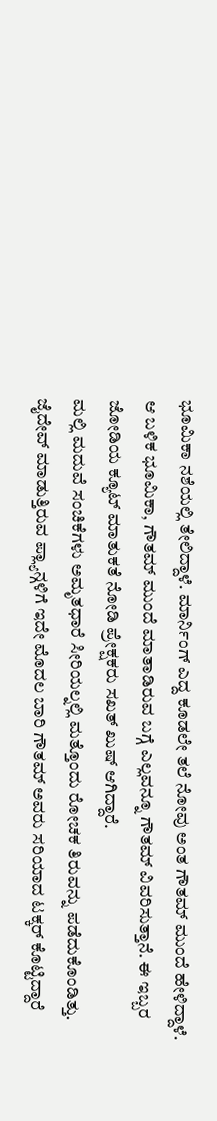ಭೂಮಿಕಾ ನಶೆಯಲ್ಲಿ ತೇಲಿದ್ದಾಳೆ. ಮಾರ್ನಿಂಗ್ ಎದ್ದ ಕೂಡಲೇ ತಲೆ ನೋವು ಅಂತ ಗೌತಮ್ ಮುಂದೆ ಹೇಳಿದ್ದಾಳೆ. ಆ ಬಳಿಕ ಭೂಮಿಕಾ, ಗೌತಮ್ ಮುಂದೆ ಮಾತಾಡಿರುವ ಬಗ್ಗೆ ಎಲ್ಲವನ್ನೂ ಗೌತಮ್ ವಿವರಿಸುತ್ತಾನೆ. ಈ ಇಬ್ಬರ ಜೋಡಿಯ ಕ್ಯೂಟ್ ಮಾತುಕತೆ ನೋಡಿ ಪ್ರೇಕ್ಷಕರು ಸಖತ್ ಖುಷ್ ಆಗಿದ್ದಾರೆ.
ಮಲ್ಲಿ ಮದುವೆ ಸಂಚಿಕೆಗಳು ಅಮೃತಧಾರೆ ಸೀರಿಯಲ್ನಲ್ಲಿ ಮತ್ತೊಂದು ರೋಚಕ ತಿರುವನ್ನು ಪಡೆದುಕೊಂಡಿತ್ತು. ಜೈದೇವ್ ಮಾಡುತ್ತಿರುವ ಪ್ಲ್ಯಾನ್ಗಳಿಗೆ ಇದೇ ಮೊದಲ ಬಾರಿ ಗೌತಮ್ ಅವರು ಸರಿಯಾದ ಟಕ್ಕರ್ ಕೊಟ್ಟಿದ್ದಾರೆ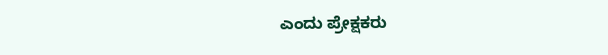ಎಂದು ಪ್ರೇಕ್ಷಕರು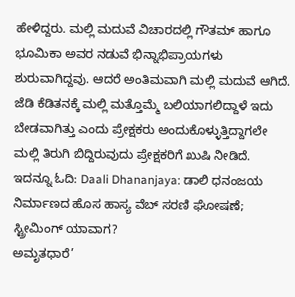ಹೇಳಿದ್ದರು. ಮಲ್ಲಿ ಮದುವೆ ವಿಚಾರದಲ್ಲಿ ಗೌತಮ್ ಹಾಗೂ ಭೂಮಿಕಾ ಅವರ ನಡುವೆ ಭಿನ್ನಾಭಿಪ್ರಾಯಗಳು ಶುರುವಾಗಿದ್ದವು. ಆದರೆ ಅಂತಿಮವಾಗಿ ಮಲ್ಲಿ ಮದುವೆ ಆಗಿದೆ. ಜೆಡಿ ಕೆಡಿತನಕ್ಕೆ ಮಲ್ಲಿ ಮತ್ತೊಮ್ಮೆ ಬಲಿಯಾಗಲಿದ್ದಾಳೆ ಇದು ಬೇಡವಾಗಿತ್ತು ಎಂದು ಪ್ರೇಕ್ಷಕರು ಅಂದುಕೊಳ್ಳುತ್ತಿದ್ದಾಗಲೇ ಮಲ್ಲಿ ತಿರುಗಿ ಬಿದ್ದಿರುವುದು ಪ್ರೇಕ್ಷಕರಿಗೆ ಖುಷಿ ನೀಡಿದೆ.
ಇದನ್ನೂ ಓದಿ: Daali Dhananjaya: ಡಾಲಿ ಧನಂಜಯ ನಿರ್ಮಾಣದ ಹೊಸ ಹಾಸ್ಯ ವೆಬ್ ಸರಣಿ ಘೋಷಣೆ; ಸ್ಟ್ರೀಮಿಂಗ್ ಯಾವಾಗ?
ಅಮೃತಧಾರೆ’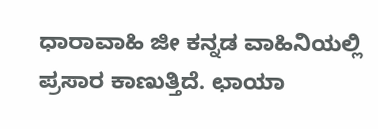ಧಾರಾವಾಹಿ ಜೀ ಕನ್ನಡ ವಾಹಿನಿಯಲ್ಲಿ ಪ್ರಸಾರ ಕಾಣುತ್ತಿದೆ. ಛಾಯಾ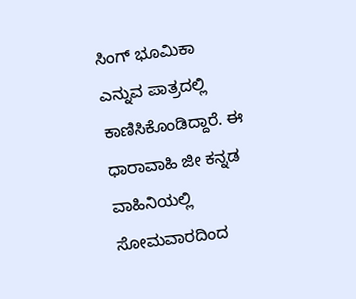ಸಿಂಗ್ ಭೂಮಿಕಾ ಎನ್ನುವ ಪಾತ್ರದಲ್ಲಿ ಕಾಣಿಸಿಕೊಂಡಿದ್ದಾರೆ. ಈ ಧಾರಾವಾಹಿ ಜೀ ಕನ್ನಡ ವಾಹಿನಿಯಲ್ಲಿ ಸೋಮವಾರದಿಂದ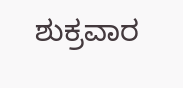ಶುಕ್ರವಾರ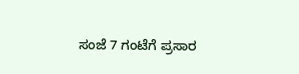ಸಂಜೆ 7 ಗಂಟೆಗೆ ಪ್ರಸಾರ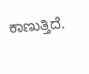ಕಾಣುತ್ತಿದೆ.